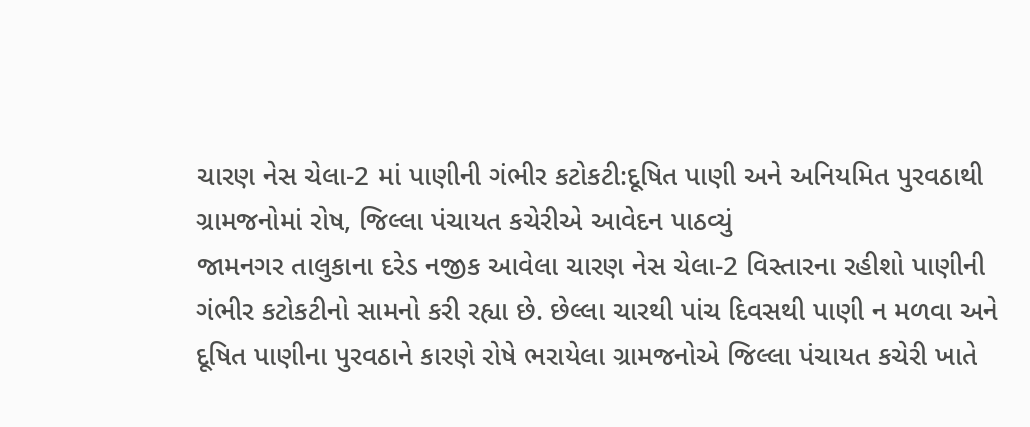ચારણ નેસ ચેલા-2 માં પાણીની ગંભીર કટોકટી:દૂષિત પાણી અને અનિયમિત પુરવઠાથી ગ્રામજનોમાં રોષ, જિલ્લા પંચાયત કચેરીએ આવેદન પાઠવ્યું
જામનગર તાલુકાના દરેડ નજીક આવેલા ચારણ નેસ ચેલા-2 વિસ્તારના રહીશો પાણીની ગંભીર કટોકટીનો સામનો કરી રહ્યા છે. છેલ્લા ચારથી પાંચ દિવસથી પાણી ન મળવા અને દૂષિત પાણીના પુરવઠાને કારણે રોષે ભરાયેલા ગ્રામજનોએ જિલ્લા પંચાયત કચેરી ખાતે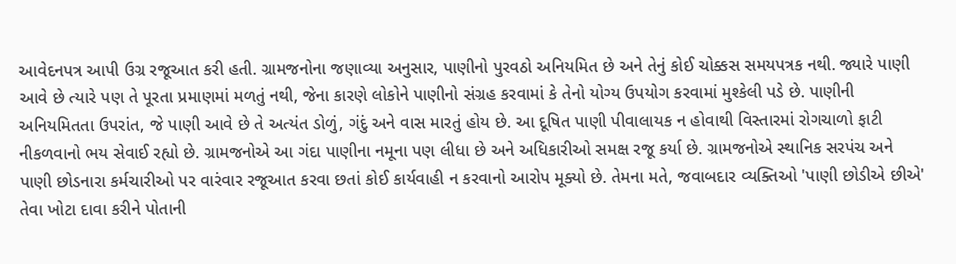આવેદનપત્ર આપી ઉગ્ર રજૂઆત કરી હતી. ગ્રામજનોના જણાવ્યા અનુસાર, પાણીનો પુરવઠો અનિયમિત છે અને તેનું કોઈ ચોક્કસ સમયપત્રક નથી. જ્યારે પાણી આવે છે ત્યારે પણ તે પૂરતા પ્રમાણમાં મળતું નથી, જેના કારણે લોકોને પાણીનો સંગ્રહ કરવામાં કે તેનો યોગ્ય ઉપયોગ કરવામાં મુશ્કેલી પડે છે. પાણીની અનિયમિતતા ઉપરાંત, જે પાણી આવે છે તે અત્યંત ડોળું, ગંદું અને વાસ મારતું હોય છે. આ દૂષિત પાણી પીવાલાયક ન હોવાથી વિસ્તારમાં રોગચાળો ફાટી નીકળવાનો ભય સેવાઈ રહ્યો છે. ગ્રામજનોએ આ ગંદા પાણીના નમૂના પણ લીધા છે અને અધિકારીઓ સમક્ષ રજૂ કર્યા છે. ગ્રામજનોએ સ્થાનિક સરપંચ અને પાણી છોડનારા કર્મચારીઓ પર વારંવાર રજૂઆત કરવા છતાં કોઈ કાર્યવાહી ન કરવાનો આરોપ મૂક્યો છે. તેમના મતે, જવાબદાર વ્યક્તિઓ 'પાણી છોડીએ છીએ' તેવા ખોટા દાવા કરીને પોતાની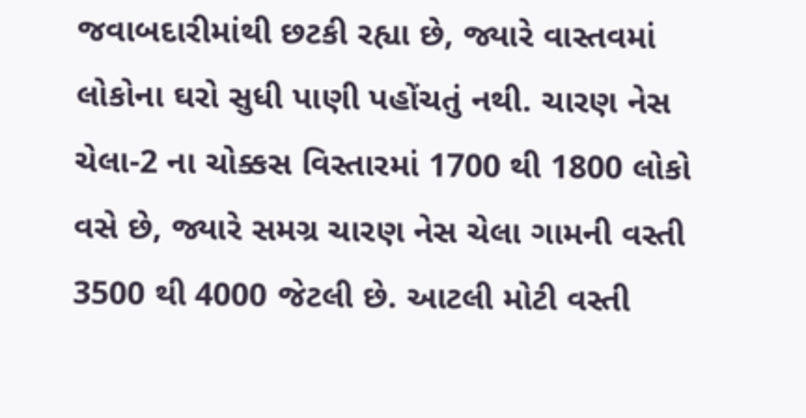જવાબદારીમાંથી છટકી રહ્યા છે, જ્યારે વાસ્તવમાં લોકોના ઘરો સુધી પાણી પહોંચતું નથી. ચારણ નેસ ચેલા-2 ના ચોક્કસ વિસ્તારમાં 1700 થી 1800 લોકો વસે છે, જ્યારે સમગ્ર ચારણ નેસ ચેલા ગામની વસ્તી 3500 થી 4000 જેટલી છે. આટલી મોટી વસ્તી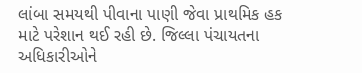લાંબા સમયથી પીવાના પાણી જેવા પ્રાથમિક હક માટે પરેશાન થઈ રહી છે. જિલ્લા પંચાયતના અધિકારીઓને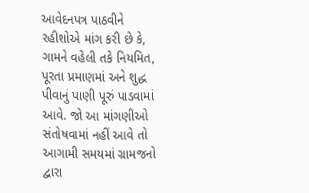આવેદનપત્ર પાઠવીને રહીશોએ માંગ કરી છે કે, ગામને વહેલી તકે નિયમિત, પૂરતા પ્રમાણમાં અને શુદ્ધ પીવાનું પાણી પૂરું પાડવામાં આવે. જો આ માંગણીઓ સંતોષવામાં નહીં આવે તો આગામી સમયમાં ગ્રામજનો દ્વારા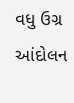વધુ ઉગ્ર આંદોલન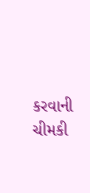કરવાની ચીમકી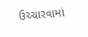ઉચ્ચારવામાં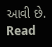આવી છે.
Read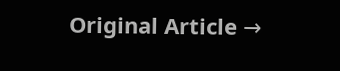Original Article →